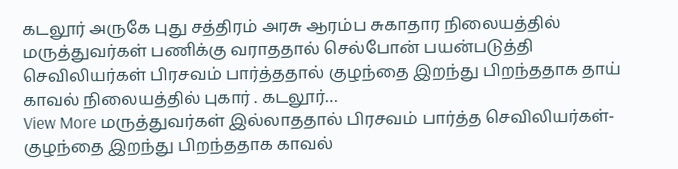கடலூர் அருகே புது சத்திரம் அரசு ஆரம்ப சுகாதார நிலையத்தில் மருத்துவர்கள் பணிக்கு வராததால் செல்போன் பயன்படுத்தி செவிலியர்கள் பிரசவம் பார்த்ததால் குழந்தை இறந்து பிறந்ததாக தாய் காவல் நிலையத்தில் புகார் . கடலூர்…
View More மருத்துவர்கள் இல்லாததால் பிரசவம் பார்த்த செவிலியர்கள்-குழந்தை இறந்து பிறந்ததாக காவல்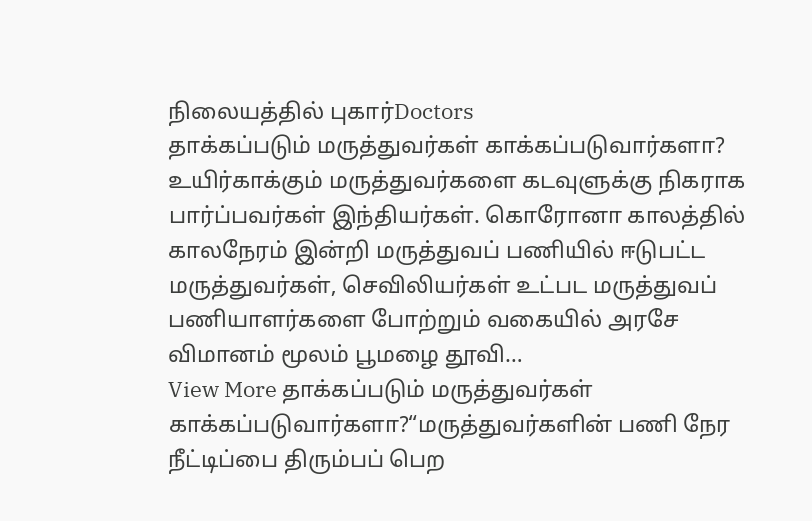நிலையத்தில் புகார்Doctors
தாக்கப்படும் மருத்துவர்கள் காக்கப்படுவார்களா?
உயிர்காக்கும் மருத்துவர்களை கடவுளுக்கு நிகராக பார்ப்பவர்கள் இந்தியர்கள். கொரோனா காலத்தில் காலநேரம் இன்றி மருத்துவப் பணியில் ஈடுபட்ட மருத்துவர்கள், செவிலியர்கள் உட்பட மருத்துவப் பணியாளர்களை போற்றும் வகையில் அரசே விமானம் மூலம் பூமழை தூவி…
View More தாக்கப்படும் மருத்துவர்கள் காக்கப்படுவார்களா?“மருத்துவர்களின் பணி நேர நீட்டிப்பை திரும்பப் பெற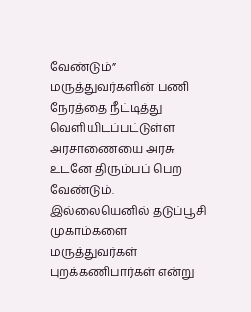வேண்டும்”
மருத்துவர்களின் பணி நேரத்தை நீட்டித்து வெளியிடப்பட்டுள்ள அரசாணையை அரசு உடனே திரும்பப் பெற வேண்டும். இல்லையெனில் தடுப்பூசி முகாம்களை மருத்துவர்கள் புறக்கணிபார்கள் என்று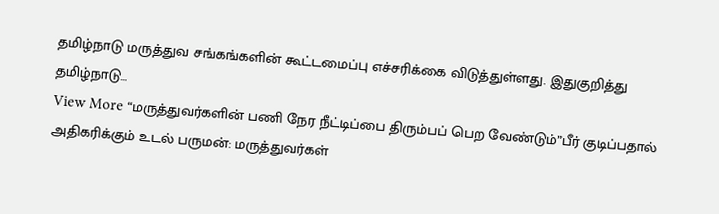தமிழ்நாடு மருத்துவ சங்கங்களின் கூட்டமைப்பு எச்சரிக்கை விடுத்துள்ளது. இதுகுறித்து தமிழ்நாடு…
View More “மருத்துவர்களின் பணி நேர நீட்டிப்பை திரும்பப் பெற வேண்டும்”பீர் குடிப்பதால் அதிகரிக்கும் உடல் பருமன்: மருத்துவர்கள்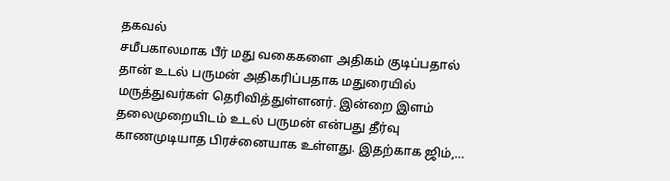தகவல்
சமீபகாலமாக பீர் மது வகைகளை அதிகம் குடிப்பதால் தான் உடல் பருமன் அதிகரிப்பதாக மதுரையில் மருத்துவர்கள் தெரிவித்துள்ளனர். இன்றை இளம் தலைமுறையிடம் உடல் பருமன் என்பது தீர்வு காணமுடியாத பிரச்னையாக உள்ளது. இதற்காக ஜிம்,…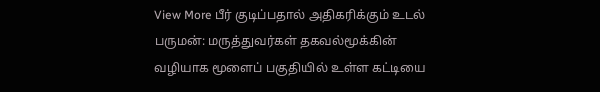View More பீர் குடிப்பதால் அதிகரிக்கும் உடல் பருமன்: மருத்துவர்கள் தகவல்மூக்கின் வழியாக மூளைப் பகுதியில் உள்ள கட்டியை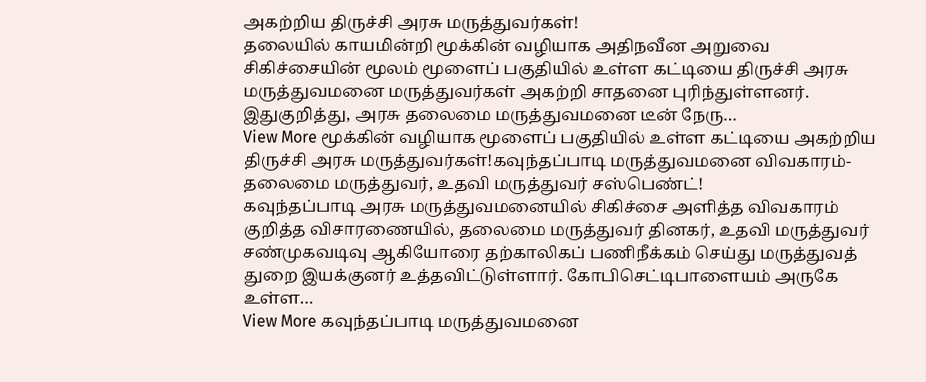அகற்றிய திருச்சி அரசு மருத்துவர்கள்!
தலையில் காயமின்றி மூக்கின் வழியாக அதிநவீன அறுவை சிகிச்சையின் மூலம் மூளைப் பகுதியில் உள்ள கட்டியை திருச்சி அரசு மருத்துவமனை மருத்துவர்கள் அகற்றி சாதனை புரிந்துள்ளனர். இதுகுறித்து, அரசு தலைமை மருத்துவமனை டீன் நேரு…
View More மூக்கின் வழியாக மூளைப் பகுதியில் உள்ள கட்டியை அகற்றிய திருச்சி அரசு மருத்துவர்கள்!கவுந்தப்பாடி மருத்துவமனை விவகாரம்-தலைமை மருத்துவர், உதவி மருத்துவர் சஸ்பெண்ட்!
கவுந்தப்பாடி அரசு மருத்துவமனையில் சிகிச்சை அளித்த விவகாரம் குறித்த விசாரணையில், தலைமை மருத்துவர் தினகர், உதவி மருத்துவர் சண்முகவடிவு ஆகியோரை தற்காலிகப் பணிநீக்கம் செய்து மருத்துவத் துறை இயக்குனர் உத்தவிட்டுள்ளார். கோபிசெட்டிபாளையம் அருகே உள்ள…
View More கவுந்தப்பாடி மருத்துவமனை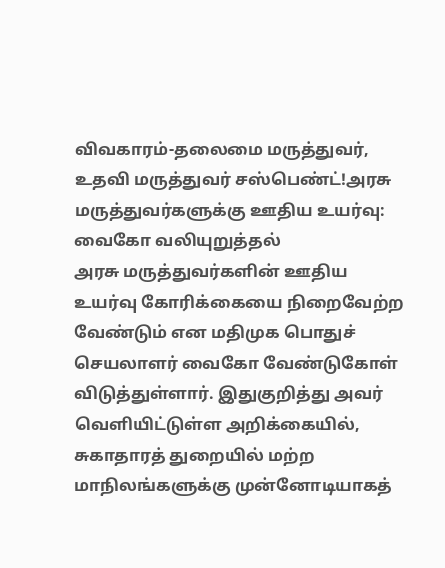விவகாரம்-தலைமை மருத்துவர், உதவி மருத்துவர் சஸ்பெண்ட்!அரசு மருத்துவர்களுக்கு ஊதிய உயர்வு: வைகோ வலியுறுத்தல்
அரசு மருத்துவர்களின் ஊதிய உயர்வு கோரிக்கையை நிறைவேற்ற வேண்டும் என மதிமுக பொதுச் செயலாளர் வைகோ வேண்டுகோள் விடுத்துள்ளார். இதுகுறித்து அவர் வெளியிட்டுள்ள அறிக்கையில், சுகாதாரத் துறையில் மற்ற மாநிலங்களுக்கு முன்னோடியாகத்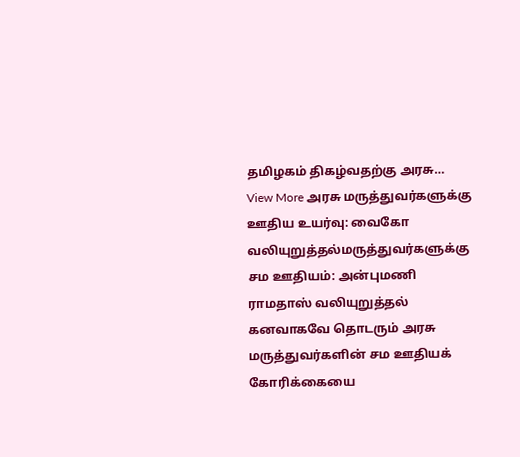தமிழகம் திகழ்வதற்கு அரசு…
View More அரசு மருத்துவர்களுக்கு ஊதிய உயர்வு: வைகோ வலியுறுத்தல்மருத்துவர்களுக்கு சம ஊதியம்: அன்புமணி ராமதாஸ் வலியுறுத்தல்
கனவாகவே தொடரும் அரசு மருத்துவர்களின் சம ஊதியக் கோரிக்கையை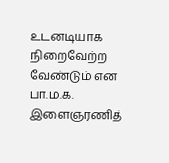உடனடியாக நிறைவேற்ற வேண்டும் என பா.ம.க. இளைஞரணித்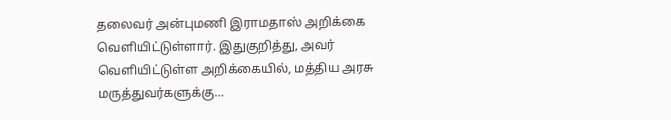தலைவர் அன்புமணி இராமதாஸ் அறிக்கை வெளியிட்டுள்ளார். இதுகுறித்து, அவர் வெளியிட்டுள்ள அறிக்கையில், மத்திய அரசு மருத்துவர்களுக்கு…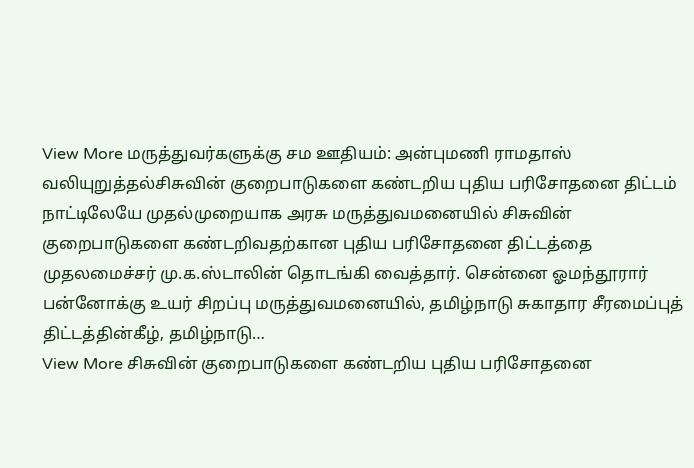View More மருத்துவர்களுக்கு சம ஊதியம்: அன்புமணி ராமதாஸ் வலியுறுத்தல்சிசுவின் குறைபாடுகளை கண்டறிய புதிய பரிசோதனை திட்டம்
நாட்டிலேயே முதல்முறையாக அரசு மருத்துவமனையில் சிசுவின் குறைபாடுகளை கண்டறிவதற்கான புதிய பரிசோதனை திட்டத்தை முதலமைச்சர் மு.க.ஸ்டாலின் தொடங்கி வைத்தார். சென்னை ஓமந்தூரார் பன்னோக்கு உயர் சிறப்பு மருத்துவமனையில், தமிழ்நாடு சுகாதார சீரமைப்புத் திட்டத்தின்கீழ், தமிழ்நாடு…
View More சிசுவின் குறைபாடுகளை கண்டறிய புதிய பரிசோதனை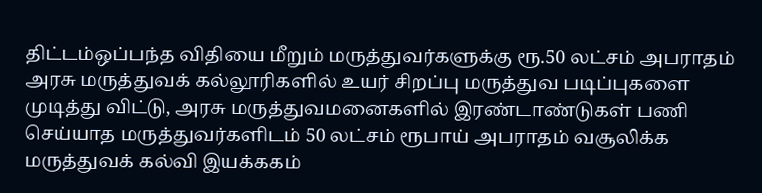திட்டம்ஒப்பந்த விதியை மீறும் மருத்துவர்களுக்கு ரூ.50 லட்சம் அபராதம்
அரசு மருத்துவக் கல்லூரிகளில் உயர் சிறப்பு மருத்துவ படிப்புகளை முடித்து விட்டு, அரசு மருத்துவமனைகளில் இரண்டாண்டுகள் பணி செய்யாத மருத்துவர்களிடம் 50 லட்சம் ரூபாய் அபராதம் வசூலிக்க மருத்துவக் கல்வி இயக்ககம்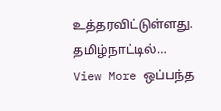உத்தரவிட்டுள்ளது. தமிழ்நாட்டில்…
View More ஒப்பந்த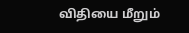விதியை மீறும்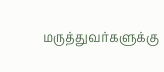மருத்துவர்களுக்கு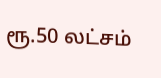ரூ.50 லட்சம்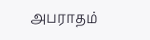அபராதம்